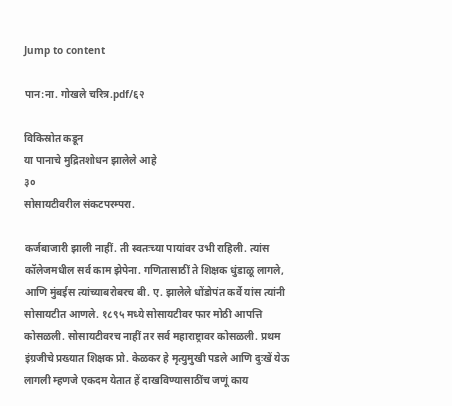Jump to content

पान:ना. गोखले चरित्र.pdf/६२

विकिस्रोत कडून
या पानाचे मुद्रितशोधन झालेले आहे
३०
सोसायटीवरील संकटपरम्परा.

कर्जबाजारी झाली नाहीं. ती स्वतःच्या पायांवर उभी राहिली. त्यांस कॉलेजमधील सर्व काम झेपेना. गणितासाठीं ते शिक्षक धुंडाळू लागले, आणि मुंबईस त्यांच्याबरोबरच बी. ए. झालेले धोंडोपंत कर्वे यांस त्यांनी सोसायटीत आणले. १८९५ मध्ये सोसायटीवर फार मोठी आपत्ति कोसळली. सोसायटीवरच नाहीं तर सर्व महाराष्ट्रावर कोसळली. प्रथम इंग्रजीचे प्रख्यात शिक्षक प्रो. केळकर हे मृत्युमुखी पडले आणि दुःखें येऊ लागली म्हणजे एकदम येतात हें दाखविण्यासाठींच जणूं काय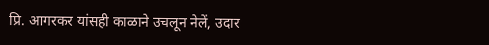प्रि. आगरकर यांसही काळाने उचलून नेलें, उदार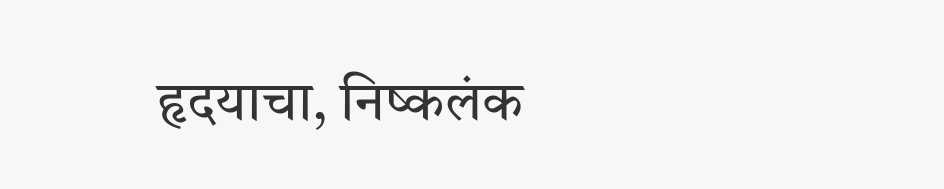हृदयाचा, निष्कलंक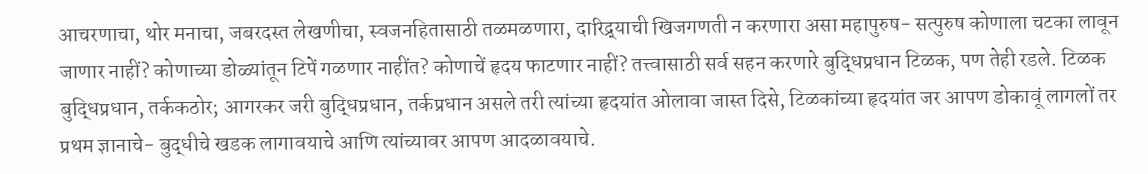आचरणाचा, थोर मनाचा, जबरदस्त लेखणीचा, स्वजनहितासाठी तळमळणारा, दारिद्र्याची खिजगणती न करणारा असा महापुरुष- सत्पुरुष कोणाला चटका लावून जाणार नाहीं? कोणाच्या डोळ्यांतून टिपें गळणार नाहींत? कोणाचें हृदय फाटणार नाहीं? तत्त्वासाठी सर्व सहन करणारे बुद्धिप्रधान टिळक, पण तेही रडले. टिळक बुद्धिप्रधान, तर्ककठोर; आगरकर जरी बुद्धिप्रधान, तर्कप्रधान असले तरी त्यांच्या हृदयांत ओलावा जास्त दिसे, टिळकांच्या हृदयांत जर आपण डोकावूं लागलों तर प्रथम ज्ञानाचे- बुद्धीचे खडक लागावयाचे आणि त्यांच्यावर आपण आदळावयाचे.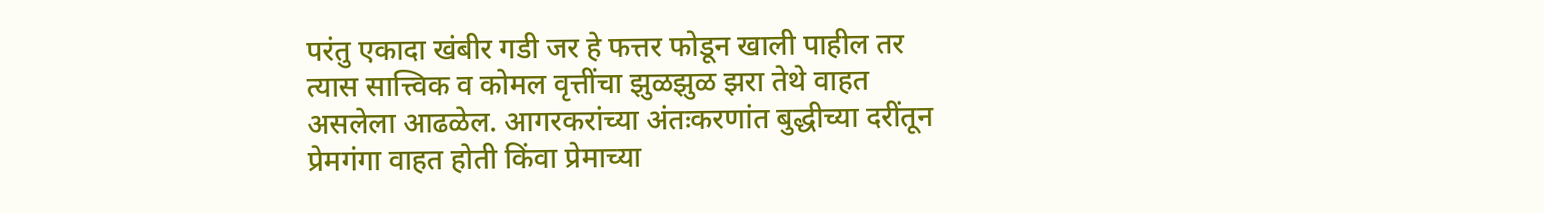परंतु एकादा खंबीर गडी जर हे फत्तर फोडून खाली पाहील तर त्यास सात्त्विक व कोमल वृत्तींचा झुळझुळ झरा तेथे वाहत असलेला आढळेल. आगरकरांच्या अंतःकरणांत बुद्धीच्या दरींतून प्रेमगंगा वाहत होती किंवा प्रेमाच्या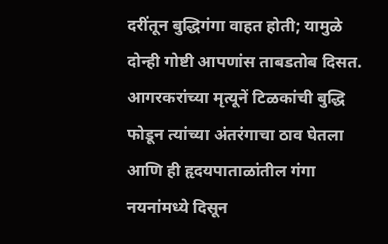दरींतून बुद्धिगंगा वाहत होती; यामुळे दोन्ही गोष्टी आपणांस ताबडतोब दिसत. आगरकरांच्या मृत्यूनें टिळकांची बुद्धि फोडून त्यांच्या अंतरंगाचा ठाव घेतला आणि ही हृदयपाताळांतील गंगा नयनांमध्ये दिसून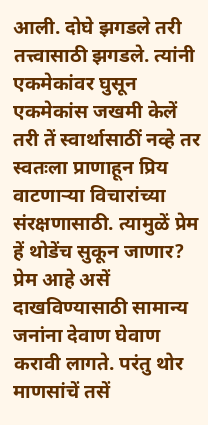आली. दोघे झगडले तरी तत्त्वासाठी झगडले. त्यांनी एकमेकांवर घुसून एकमेकांस जखमी केलें तरी तें स्वार्थासाठीं नव्हे तर स्वतःला प्राणाहून प्रिय वाटणाऱ्या विचारांच्या संरक्षणासाठी. त्यामुळें प्रेम हें थोडेंच सुकून जाणार? प्रेम आहे असें दाखविण्यासाठी सामान्य जनांना देवाण घेवाण करावी लागते. परंतु थोर माणसांचें तसें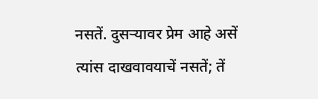नसतें. दुसऱ्यावर प्रेम आहे असें त्यांस दाखवावयाचें नसतें; तें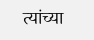त्यांच्या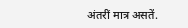अंतरीं मात्र असतें.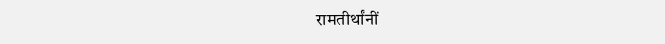रामतीर्थांनीं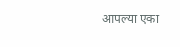आपल्या एका